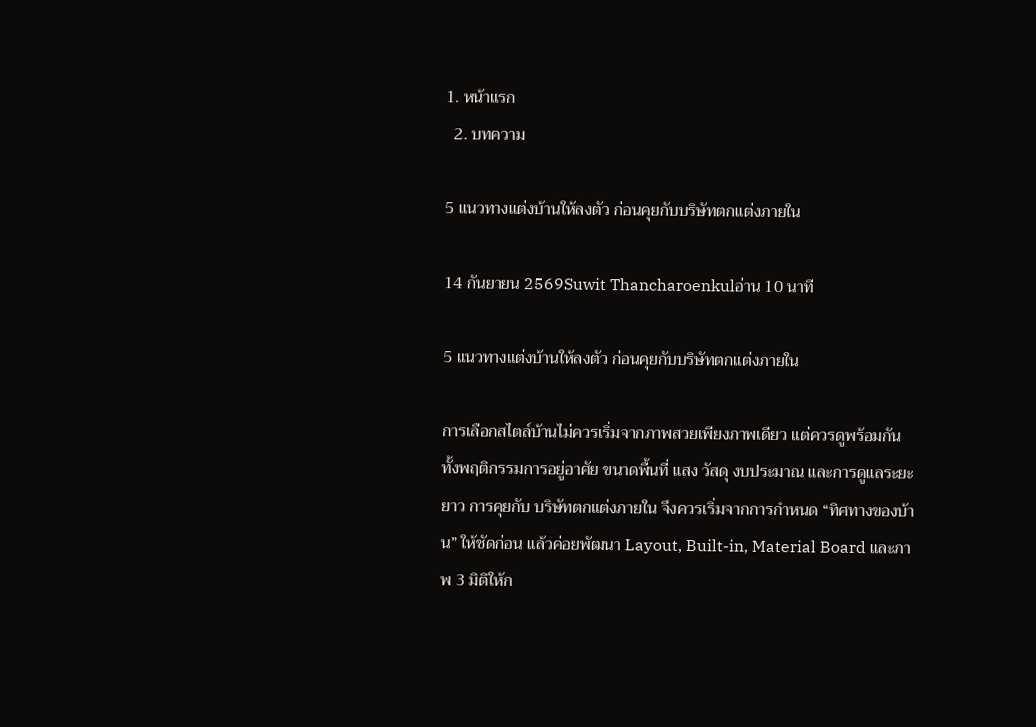1. หน้าแรก
  2. บทความ

5 แนวทางแต่งบ้านให้ลงตัว ก่อนคุยกับบริษัทตกแต่งภายใน

14 กันยายน 2569Suwit Thancharoenkulอ่าน 10 นาที

5 แนวทางแต่งบ้านให้ลงตัว ก่อนคุยกับบริษัทตกแต่งภายใน

การเลือกสไตล์บ้านไม่ควรเริ่มจากภาพสวยเพียงภาพเดียว แต่ควรดูพร้อมกันทั้งพฤติกรรมการอยู่อาศัย ขนาดพื้นที่ แสง วัสดุ งบประมาณ และการดูแลระยะยาว การคุยกับ บริษัทตกแต่งภายใน จึงควรเริ่มจากการกำหนด “ทิศทางของบ้าน” ให้ชัดก่อน แล้วค่อยพัฒนา Layout, Built-in, Material Board และภาพ 3 มิติให้ก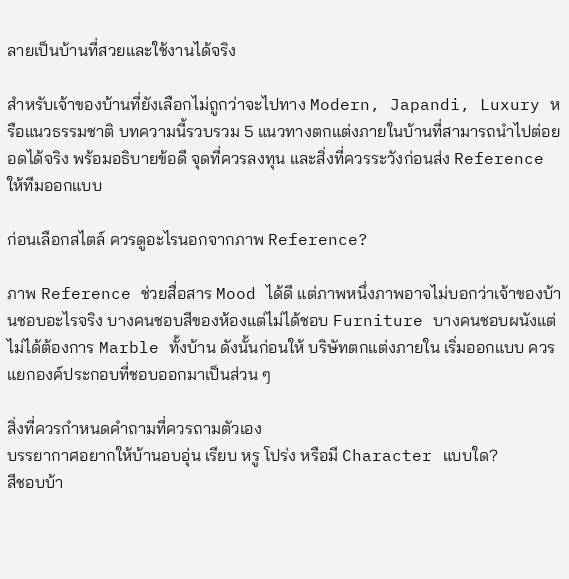ลายเป็นบ้านที่สวยและใช้งานได้จริง

สำหรับเจ้าของบ้านที่ยังเลือกไม่ถูกว่าจะไปทาง Modern, Japandi, Luxury หรือแนวธรรมชาติ บทความนี้รวบรวม 5 แนวทางตกแต่งภายในบ้านที่สามารถนำไปต่อยอดได้จริง พร้อมอธิบายข้อดี จุดที่ควรลงทุน และสิ่งที่ควรระวังก่อนส่ง Reference ให้ทีมออกแบบ

ก่อนเลือกสไตล์ ควรดูอะไรนอกจากภาพ Reference?

ภาพ Reference ช่วยสื่อสาร Mood ได้ดี แต่ภาพหนึ่งภาพอาจไม่บอกว่าเจ้าของบ้านชอบอะไรจริง บางคนชอบสีของห้องแต่ไม่ได้ชอบ Furniture บางคนชอบผนังแต่ไม่ได้ต้องการ Marble ทั้งบ้าน ดังนั้นก่อนให้ บริษัทตกแต่งภายใน เริ่มออกแบบ ควรแยกองค์ประกอบที่ชอบออกมาเป็นส่วน ๆ

สิ่งที่ควรกำหนดคำถามที่ควรถามตัวเอง
บรรยากาศอยากให้บ้านอบอุ่น เรียบ หรู โปร่ง หรือมี Character แบบใด?
สีชอบบ้า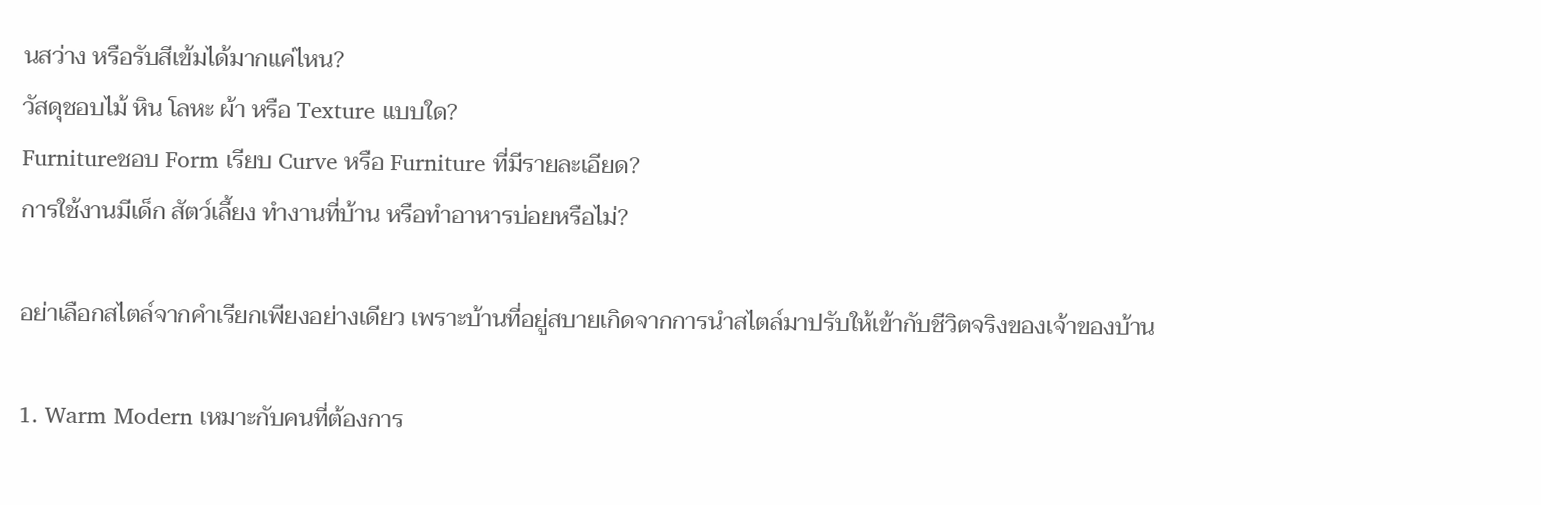นสว่าง หรือรับสีเข้มได้มากแค่ไหน?
วัสดุชอบไม้ หิน โลหะ ผ้า หรือ Texture แบบใด?
Furnitureชอบ Form เรียบ Curve หรือ Furniture ที่มีรายละเอียด?
การใช้งานมีเด็ก สัตว์เลี้ยง ทำงานที่บ้าน หรือทำอาหารบ่อยหรือไม่?

อย่าเลือกสไตล์จากคำเรียกเพียงอย่างเดียว เพราะบ้านที่อยู่สบายเกิดจากการนำสไตล์มาปรับให้เข้ากับชีวิตจริงของเจ้าของบ้าน

1. Warm Modern เหมาะกับคนที่ต้องการ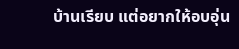บ้านเรียบ แต่อยากให้อบอุ่น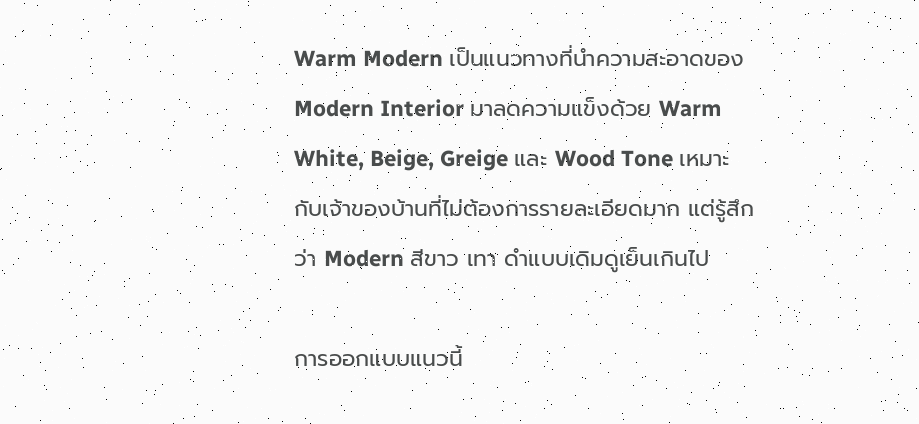Warm Modern เป็นแนวทางที่นำความสะอาดของ Modern Interior มาลดความแข็งด้วย Warm White, Beige, Greige และ Wood Tone เหมาะกับเจ้าของบ้านที่ไม่ต้องการรายละเอียดมาก แต่รู้สึกว่า Modern สีขาว เทา ดำแบบเดิมดูเย็นเกินไป

การออกแบบแนวนี้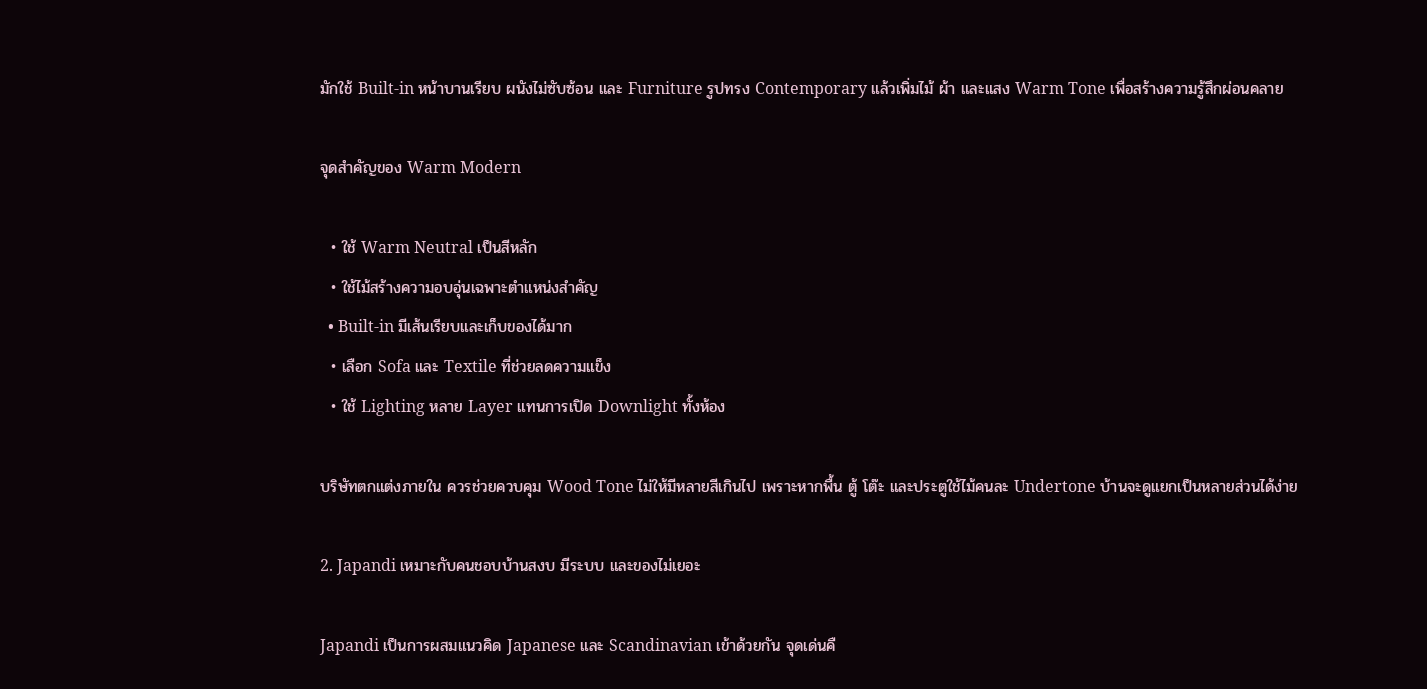มักใช้ Built-in หน้าบานเรียบ ผนังไม่ซับซ้อน และ Furniture รูปทรง Contemporary แล้วเพิ่มไม้ ผ้า และแสง Warm Tone เพื่อสร้างความรู้สึกผ่อนคลาย

จุดสำคัญของ Warm Modern

  • ใช้ Warm Neutral เป็นสีหลัก
  • ใช้ไม้สร้างความอบอุ่นเฉพาะตำแหน่งสำคัญ
  • Built-in มีเส้นเรียบและเก็บของได้มาก
  • เลือก Sofa และ Textile ที่ช่วยลดความแข็ง
  • ใช้ Lighting หลาย Layer แทนการเปิด Downlight ทั้งห้อง

บริษัทตกแต่งภายใน ควรช่วยควบคุม Wood Tone ไม่ให้มีหลายสีเกินไป เพราะหากพื้น ตู้ โต๊ะ และประตูใช้ไม้คนละ Undertone บ้านจะดูแยกเป็นหลายส่วนได้ง่าย

2. Japandi เหมาะกับคนชอบบ้านสงบ มีระบบ และของไม่เยอะ

Japandi เป็นการผสมแนวคิด Japanese และ Scandinavian เข้าด้วยกัน จุดเด่นคื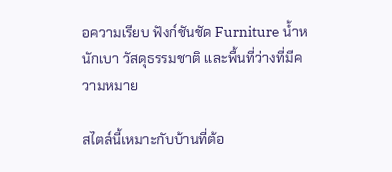อความเรียบ ฟังก์ชันชัด Furniture น้ำหนักเบา วัสดุธรรมชาติ และพื้นที่ว่างที่มีความหมาย

สไตล์นี้เหมาะกับบ้านที่ต้อ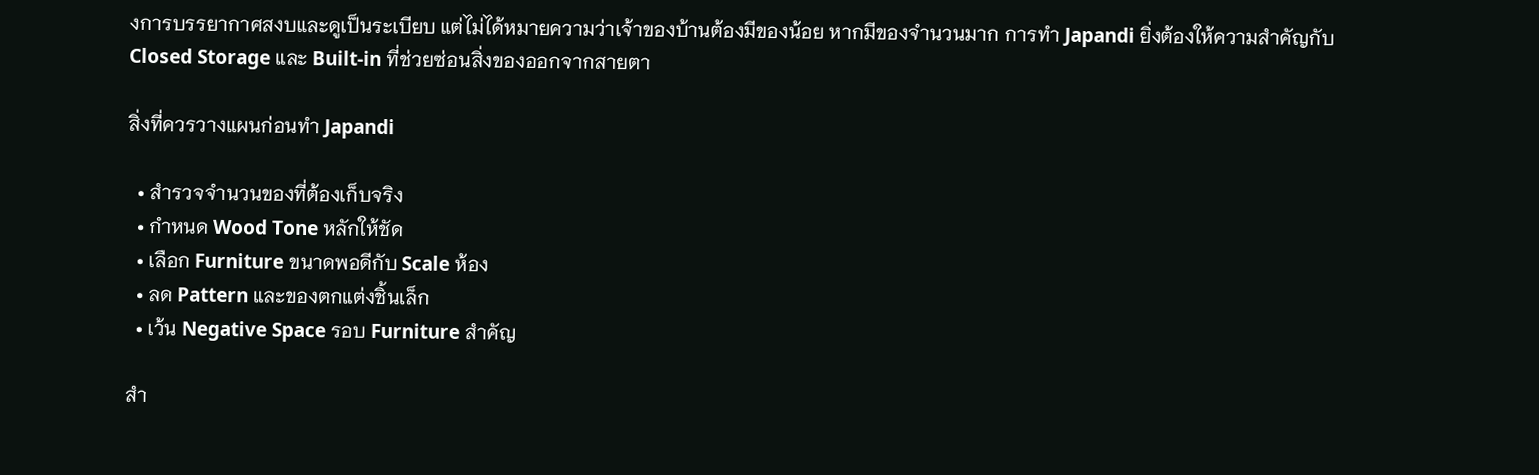งการบรรยากาศสงบและดูเป็นระเบียบ แต่ไม่ได้หมายความว่าเจ้าของบ้านต้องมีของน้อย หากมีของจำนวนมาก การทำ Japandi ยิ่งต้องให้ความสำคัญกับ Closed Storage และ Built-in ที่ช่วยซ่อนสิ่งของออกจากสายตา

สิ่งที่ควรวางแผนก่อนทำ Japandi

  • สำรวจจำนวนของที่ต้องเก็บจริง
  • กำหนด Wood Tone หลักให้ชัด
  • เลือก Furniture ขนาดพอดีกับ Scale ห้อง
  • ลด Pattern และของตกแต่งชิ้นเล็ก
  • เว้น Negative Space รอบ Furniture สำคัญ

สำ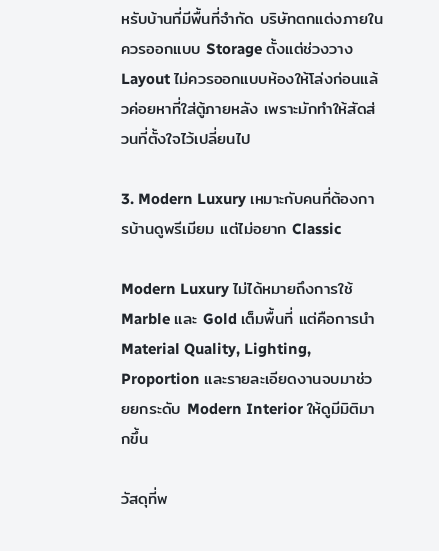หรับบ้านที่มีพื้นที่จำกัด บริษัทตกแต่งภายใน ควรออกแบบ Storage ตั้งแต่ช่วงวาง Layout ไม่ควรออกแบบห้องให้โล่งก่อนแล้วค่อยหาที่ใส่ตู้ภายหลัง เพราะมักทำให้สัดส่วนที่ตั้งใจไว้เปลี่ยนไป

3. Modern Luxury เหมาะกับคนที่ต้องการบ้านดูพรีเมียม แต่ไม่อยาก Classic

Modern Luxury ไม่ได้หมายถึงการใช้ Marble และ Gold เต็มพื้นที่ แต่คือการนำ Material Quality, Lighting, Proportion และรายละเอียดงานจบมาช่วยยกระดับ Modern Interior ให้ดูมีมิติมากขึ้น

วัสดุที่พ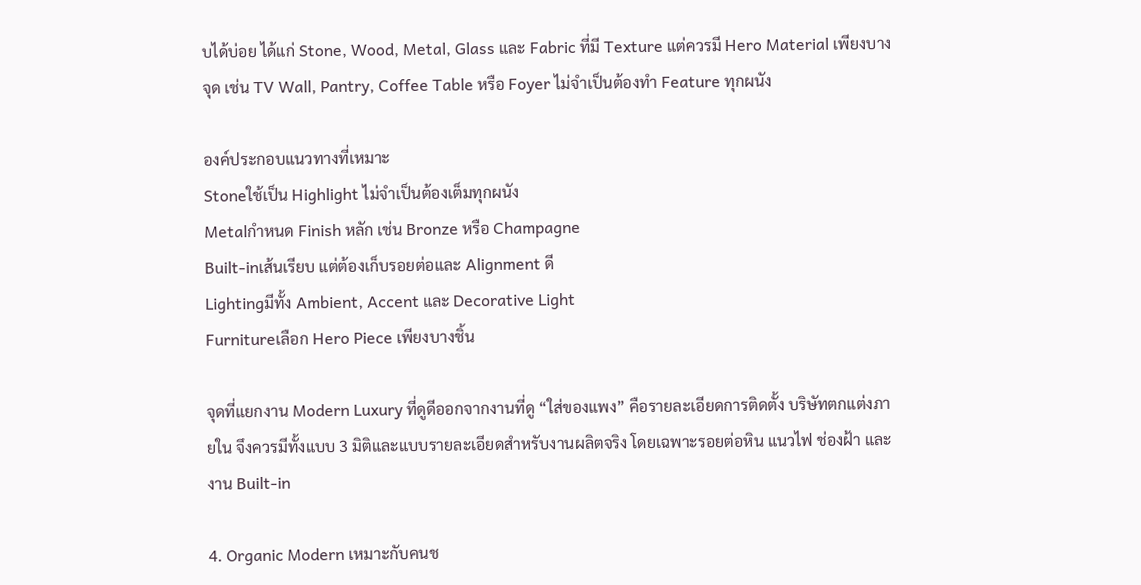บได้บ่อย ได้แก่ Stone, Wood, Metal, Glass และ Fabric ที่มี Texture แต่ควรมี Hero Material เพียงบางจุด เช่น TV Wall, Pantry, Coffee Table หรือ Foyer ไม่จำเป็นต้องทำ Feature ทุกผนัง

องค์ประกอบแนวทางที่เหมาะ
Stoneใช้เป็น Highlight ไม่จำเป็นต้องเต็มทุกผนัง
Metalกำหนด Finish หลัก เช่น Bronze หรือ Champagne
Built-inเส้นเรียบ แต่ต้องเก็บรอยต่อและ Alignment ดี
Lightingมีทั้ง Ambient, Accent และ Decorative Light
Furnitureเลือก Hero Piece เพียงบางชิ้น

จุดที่แยกงาน Modern Luxury ที่ดูดีออกจากงานที่ดู “ใส่ของแพง” คือรายละเอียดการติดตั้ง บริษัทตกแต่งภายใน จึงควรมีทั้งแบบ 3 มิติและแบบรายละเอียดสำหรับงานผลิตจริง โดยเฉพาะรอยต่อหิน แนวไฟ ช่องฝ้า และงาน Built-in

4. Organic Modern เหมาะกับคนช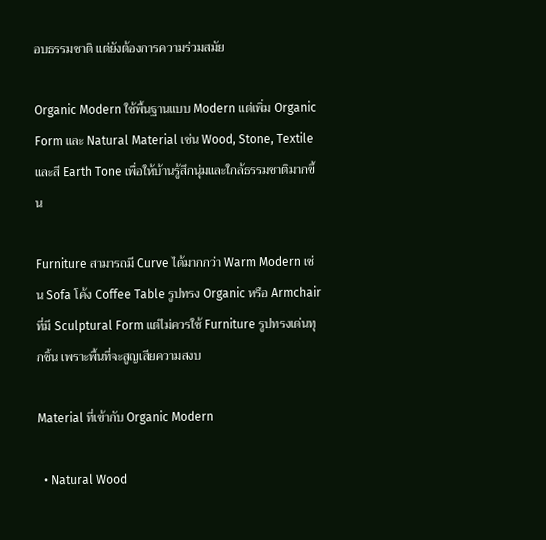อบธรรมชาติ แต่ยังต้องการความร่วมสมัย

Organic Modern ใช้พื้นฐานแบบ Modern แต่เพิ่ม Organic Form และ Natural Material เช่น Wood, Stone, Textile และสี Earth Tone เพื่อให้บ้านรู้สึกนุ่มและใกล้ธรรมชาติมากขึ้น

Furniture สามารถมี Curve ได้มากกว่า Warm Modern เช่น Sofa โค้ง Coffee Table รูปทรง Organic หรือ Armchair ที่มี Sculptural Form แต่ไม่ควรใช้ Furniture รูปทรงเด่นทุกชิ้น เพราะพื้นที่จะสูญเสียความสงบ

Material ที่เข้ากับ Organic Modern

  • Natural Wood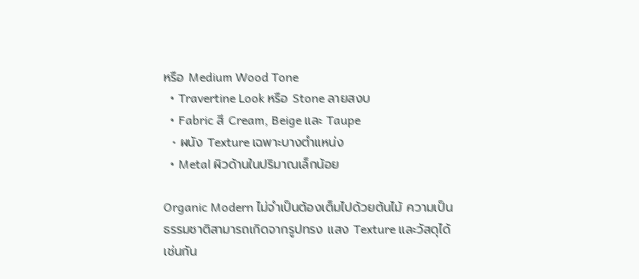หรือ Medium Wood Tone
  • Travertine Look หรือ Stone ลายสงบ
  • Fabric สี Cream, Beige และ Taupe
  • ผนัง Texture เฉพาะบางตำแหน่ง
  • Metal ผิวด้านในปริมาณเล็กน้อย

Organic Modern ไม่จำเป็นต้องเต็มไปด้วยต้นไม้ ความเป็นธรรมชาติสามารถเกิดจากรูปทรง แสง Texture และวัสดุได้เช่นกัน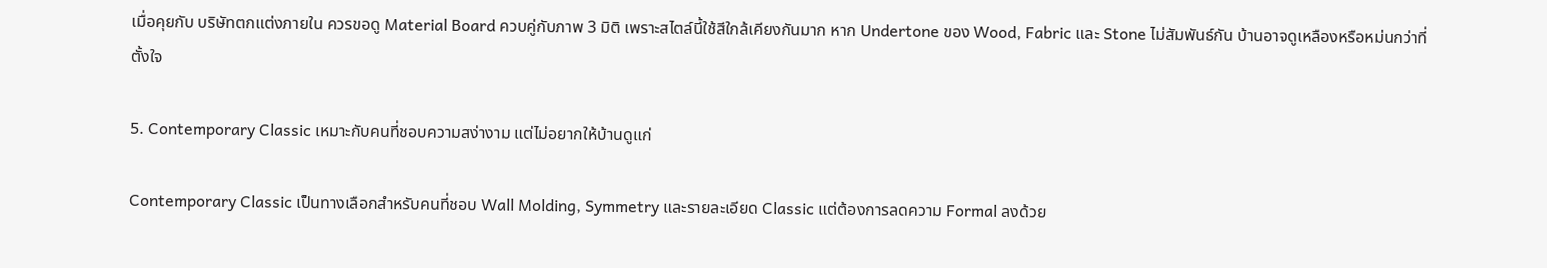เมื่อคุยกับ บริษัทตกแต่งภายใน ควรขอดู Material Board ควบคู่กับภาพ 3 มิติ เพราะสไตล์นี้ใช้สีใกล้เคียงกันมาก หาก Undertone ของ Wood, Fabric และ Stone ไม่สัมพันธ์กัน บ้านอาจดูเหลืองหรือหม่นกว่าที่ตั้งใจ

5. Contemporary Classic เหมาะกับคนที่ชอบความสง่างาม แต่ไม่อยากให้บ้านดูแก่

Contemporary Classic เป็นทางเลือกสำหรับคนที่ชอบ Wall Molding, Symmetry และรายละเอียด Classic แต่ต้องการลดความ Formal ลงด้วย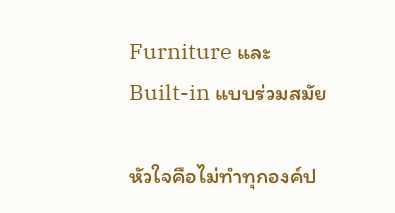Furniture และ Built-in แบบร่วมสมัย

หัวใจคือไม่ทำทุกองค์ป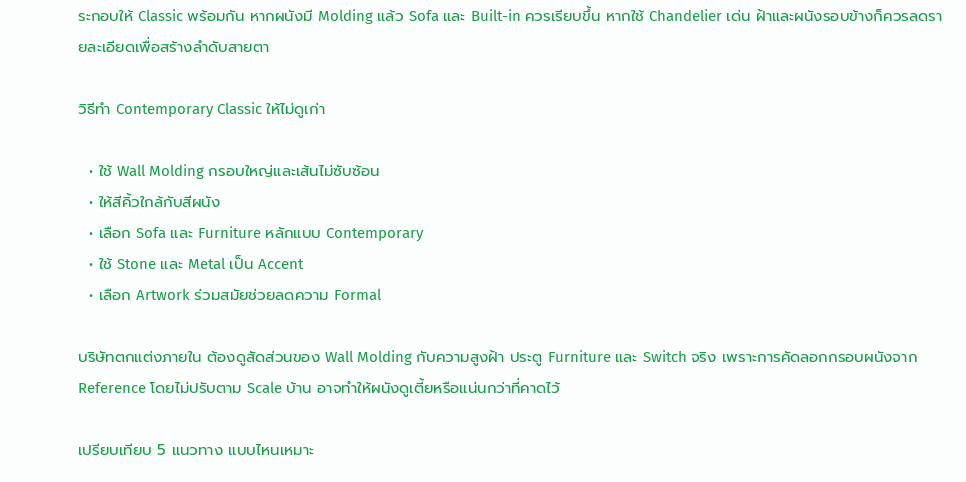ระกอบให้ Classic พร้อมกัน หากผนังมี Molding แล้ว Sofa และ Built-in ควรเรียบขึ้น หากใช้ Chandelier เด่น ฝ้าและผนังรอบข้างก็ควรลดรายละเอียดเพื่อสร้างลำดับสายตา

วิธีทำ Contemporary Classic ให้ไม่ดูเก่า

  • ใช้ Wall Molding กรอบใหญ่และเส้นไม่ซับซ้อน
  • ให้สีคิ้วใกล้กับสีผนัง
  • เลือก Sofa และ Furniture หลักแบบ Contemporary
  • ใช้ Stone และ Metal เป็น Accent
  • เลือก Artwork ร่วมสมัยช่วยลดความ Formal

บริษัทตกแต่งภายใน ต้องดูสัดส่วนของ Wall Molding กับความสูงฝ้า ประตู Furniture และ Switch จริง เพราะการคัดลอกกรอบผนังจาก Reference โดยไม่ปรับตาม Scale บ้าน อาจทำให้ผนังดูเตี้ยหรือแน่นกว่าที่คาดไว้

เปรียบเทียบ 5 แนวทาง แบบไหนเหมาะ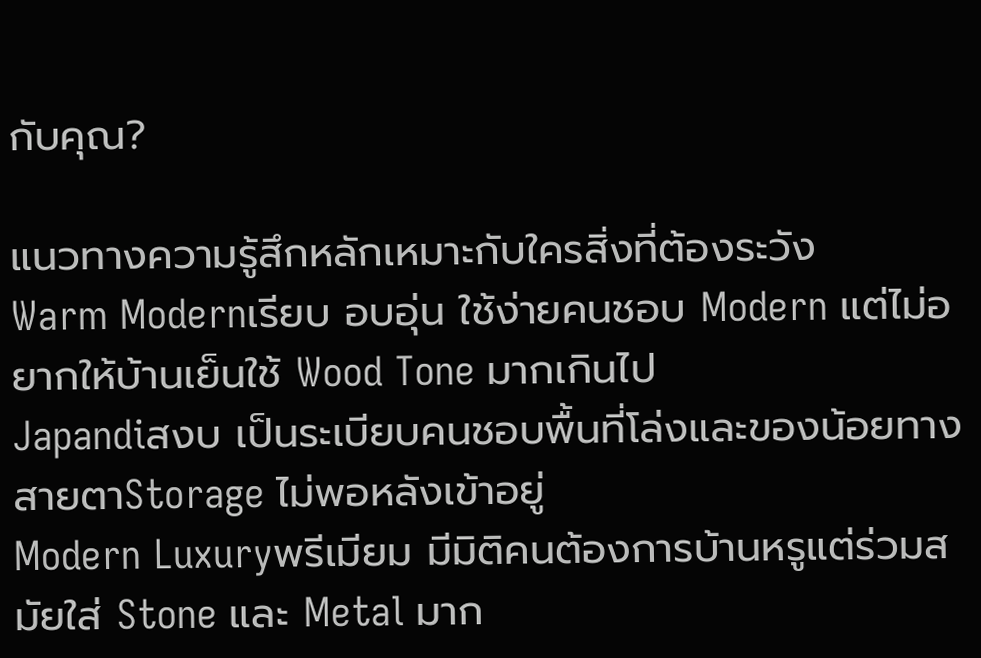กับคุณ?

แนวทางความรู้สึกหลักเหมาะกับใครสิ่งที่ต้องระวัง
Warm Modernเรียบ อบอุ่น ใช้ง่ายคนชอบ Modern แต่ไม่อยากให้บ้านเย็นใช้ Wood Tone มากเกินไป
Japandiสงบ เป็นระเบียบคนชอบพื้นที่โล่งและของน้อยทางสายตาStorage ไม่พอหลังเข้าอยู่
Modern Luxuryพรีเมียม มีมิติคนต้องการบ้านหรูแต่ร่วมสมัยใส่ Stone และ Metal มาก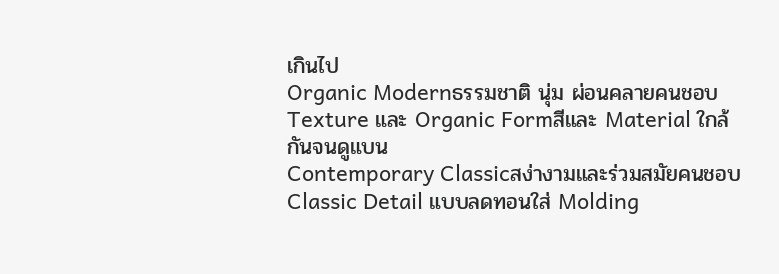เกินไป
Organic Modernธรรมชาติ นุ่ม ผ่อนคลายคนชอบ Texture และ Organic Formสีและ Material ใกล้กันจนดูแบน
Contemporary Classicสง่างามและร่วมสมัยคนชอบ Classic Detail แบบลดทอนใส่ Molding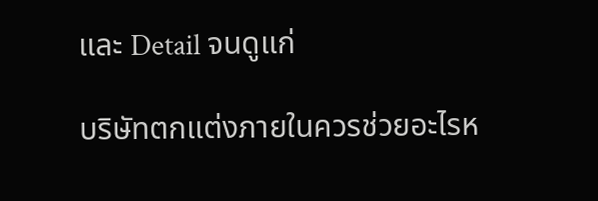และ Detail จนดูแก่

บริษัทตกแต่งภายในควรช่วยอะไรห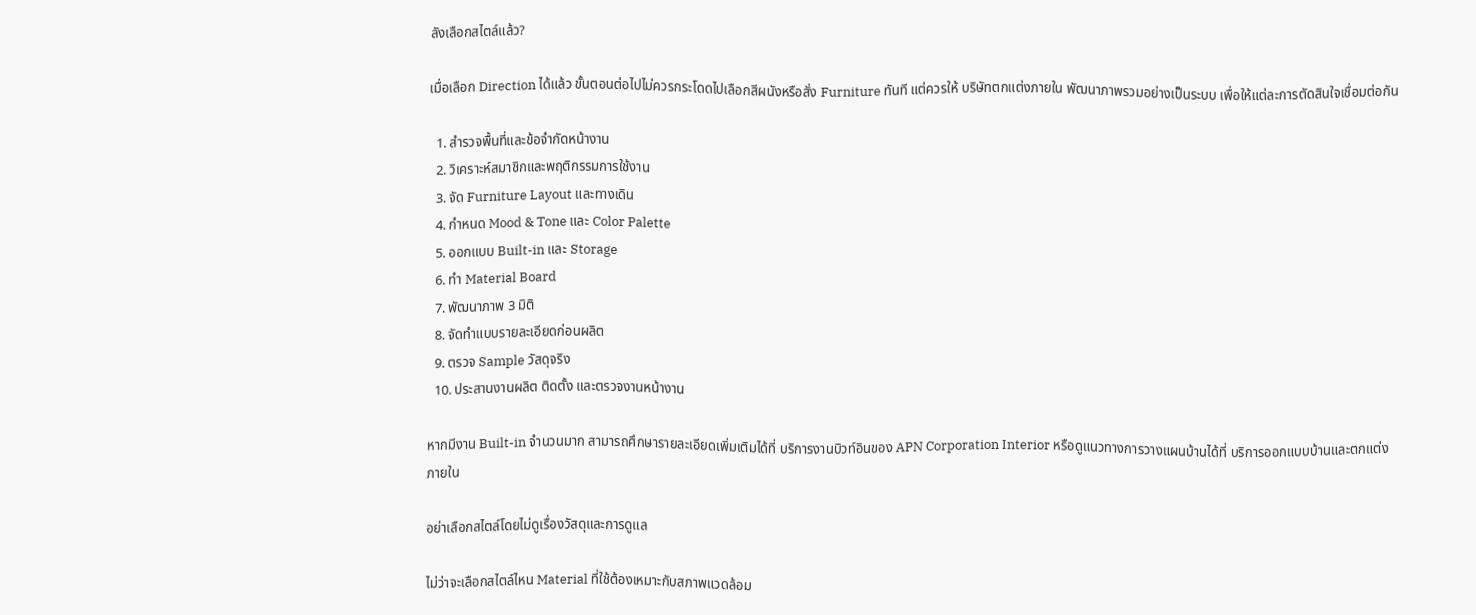ลังเลือกสไตล์แล้ว?

เมื่อเลือก Direction ได้แล้ว ขั้นตอนต่อไปไม่ควรกระโดดไปเลือกสีผนังหรือสั่ง Furniture ทันที แต่ควรให้ บริษัทตกแต่งภายใน พัฒนาภาพรวมอย่างเป็นระบบ เพื่อให้แต่ละการตัดสินใจเชื่อมต่อกัน

  1. สำรวจพื้นที่และข้อจำกัดหน้างาน
  2. วิเคราะห์สมาชิกและพฤติกรรมการใช้งาน
  3. จัด Furniture Layout และทางเดิน
  4. กำหนด Mood & Tone และ Color Palette
  5. ออกแบบ Built-in และ Storage
  6. ทำ Material Board
  7. พัฒนาภาพ 3 มิติ
  8. จัดทำแบบรายละเอียดก่อนผลิต
  9. ตรวจ Sample วัสดุจริง
  10. ประสานงานผลิต ติดตั้ง และตรวจงานหน้างาน

หากมีงาน Built-in จำนวนมาก สามารถศึกษารายละเอียดเพิ่มเติมได้ที่ บริการงานบิวท์อินของ APN Corporation Interior หรือดูแนวทางการวางแผนบ้านได้ที่ บริการออกแบบบ้านและตกแต่งภายใน

อย่าเลือกสไตล์โดยไม่ดูเรื่องวัสดุและการดูแล

ไม่ว่าจะเลือกสไตล์ไหน Material ที่ใช้ต้องเหมาะกับสภาพแวดล้อม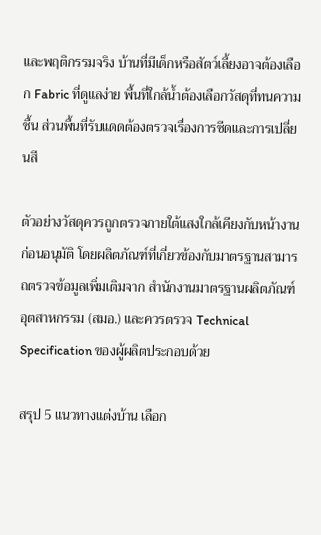และพฤติกรรมจริง บ้านที่มีเด็กหรือสัตว์เลี้ยงอาจต้องเลือก Fabric ที่ดูแลง่าย พื้นที่ใกล้น้ำต้องเลือกวัสดุที่ทนความชื้น ส่วนพื้นที่รับแดดต้องตรวจเรื่องการซีดและการเปลี่ยนสี

ตัวอย่างวัสดุควรถูกตรวจภายใต้แสงใกล้เคียงกับหน้างานก่อนอนุมัติ โดยผลิตภัณฑ์ที่เกี่ยวข้องกับมาตรฐานสามารถตรวจข้อมูลเพิ่มเติมจาก สำนักงานมาตรฐานผลิตภัณฑ์อุตสาหกรรม (สมอ.) และควรตรวจ Technical Specification ของผู้ผลิตประกอบด้วย

สรุป 5 แนวทางแต่งบ้าน เลือก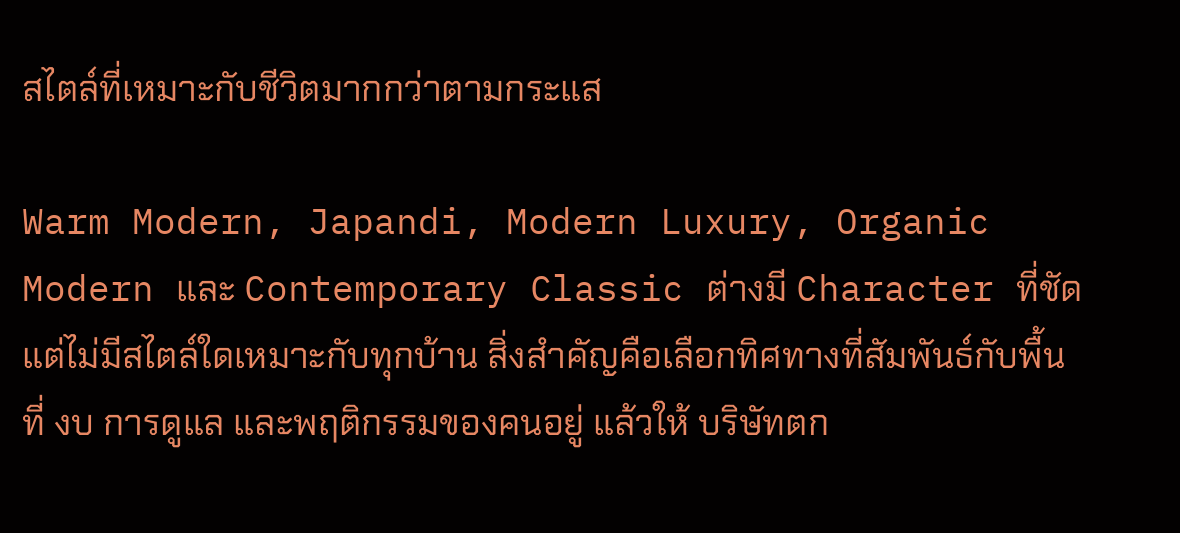สไตล์ที่เหมาะกับชีวิตมากกว่าตามกระแส

Warm Modern, Japandi, Modern Luxury, Organic Modern และ Contemporary Classic ต่างมี Character ที่ชัด แต่ไม่มีสไตล์ใดเหมาะกับทุกบ้าน สิ่งสำคัญคือเลือกทิศทางที่สัมพันธ์กับพื้นที่ งบ การดูแล และพฤติกรรมของคนอยู่ แล้วให้ บริษัทตก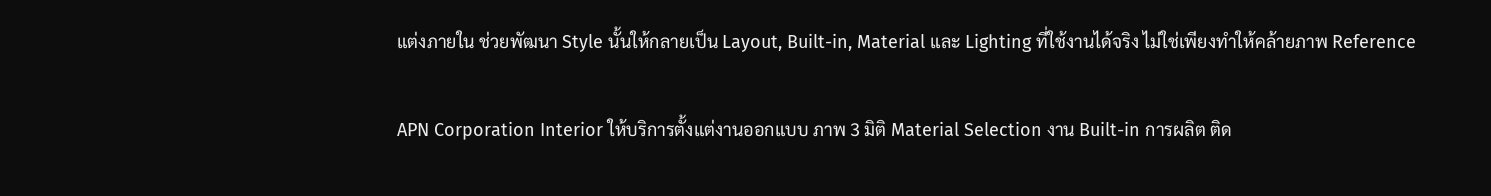แต่งภายใน ช่วยพัฒนา Style นั้นให้กลายเป็น Layout, Built-in, Material และ Lighting ที่ใช้งานได้จริง ไม่ใช่เพียงทำให้คล้ายภาพ Reference

APN Corporation Interior ให้บริการตั้งแต่งานออกแบบ ภาพ 3 มิติ Material Selection งาน Built-in การผลิต ติด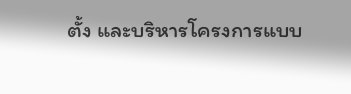ตั้ง และบริหารโครงการแบบ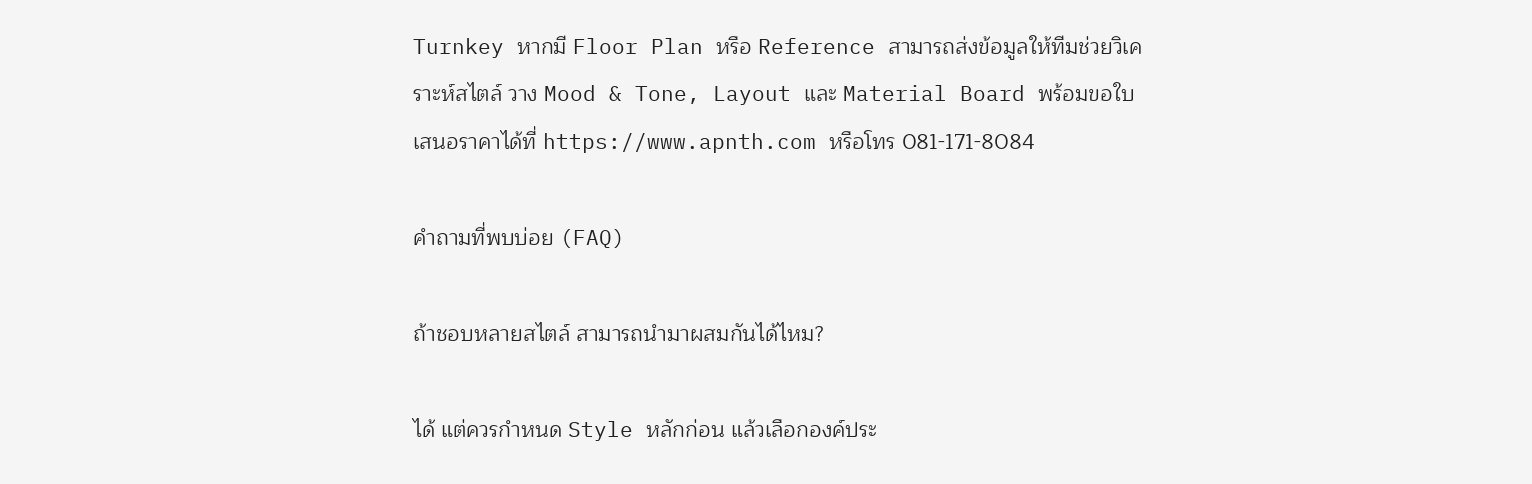Turnkey หากมี Floor Plan หรือ Reference สามารถส่งข้อมูลให้ทีมช่วยวิเคราะห์สไตล์ วาง Mood & Tone, Layout และ Material Board พร้อมขอใบเสนอราคาได้ที่ https://www.apnth.com หรือโทร 081-171-8084

คำถามที่พบบ่อย (FAQ)

ถ้าชอบหลายสไตล์ สามารถนำมาผสมกันได้ไหม?

ได้ แต่ควรกำหนด Style หลักก่อน แล้วเลือกองค์ประ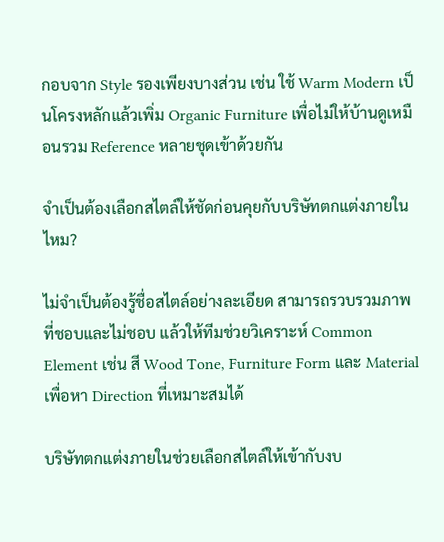กอบจาก Style รองเพียงบางส่วน เช่น ใช้ Warm Modern เป็นโครงหลักแล้วเพิ่ม Organic Furniture เพื่อไม่ให้บ้านดูเหมือนรวม Reference หลายชุดเข้าด้วยกัน

จำเป็นต้องเลือกสไตล์ให้ชัดก่อนคุยกับบริษัทตกแต่งภายในไหม?

ไม่จำเป็นต้องรู้ชื่อสไตล์อย่างละเอียด สามารถรวบรวมภาพที่ชอบและไม่ชอบ แล้วให้ทีมช่วยวิเคราะห์ Common Element เช่น สี Wood Tone, Furniture Form และ Material เพื่อหา Direction ที่เหมาะสมได้

บริษัทตกแต่งภายในช่วยเลือกสไตล์ให้เข้ากับงบ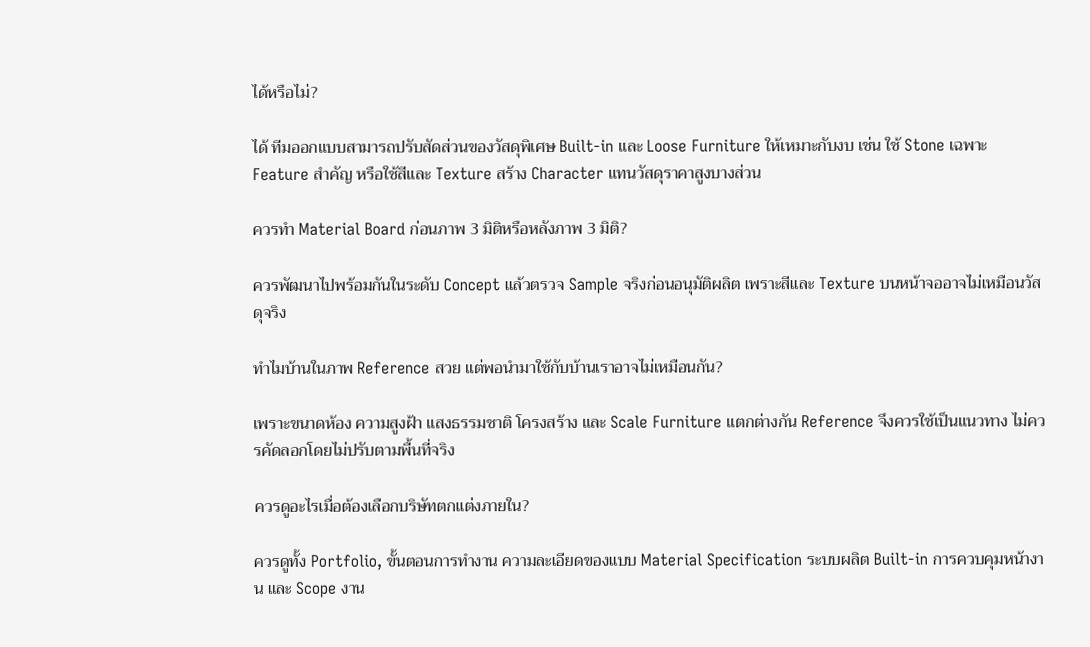ได้หรือไม่?

ได้ ทีมออกแบบสามารถปรับสัดส่วนของวัสดุพิเศษ Built-in และ Loose Furniture ให้เหมาะกับงบ เช่น ใช้ Stone เฉพาะ Feature สำคัญ หรือใช้สีและ Texture สร้าง Character แทนวัสดุราคาสูงบางส่วน

ควรทำ Material Board ก่อนภาพ 3 มิติหรือหลังภาพ 3 มิติ?

ควรพัฒนาไปพร้อมกันในระดับ Concept แล้วตรวจ Sample จริงก่อนอนุมัติผลิต เพราะสีและ Texture บนหน้าจออาจไม่เหมือนวัสดุจริง

ทำไมบ้านในภาพ Reference สวย แต่พอนำมาใช้กับบ้านเราอาจไม่เหมือนกัน?

เพราะขนาดห้อง ความสูงฝ้า แสงธรรมชาติ โครงสร้าง และ Scale Furniture แตกต่างกัน Reference จึงควรใช้เป็นแนวทาง ไม่ควรคัดลอกโดยไม่ปรับตามพื้นที่จริง

ควรดูอะไรเมื่อต้องเลือกบริษัทตกแต่งภายใน?

ควรดูทั้ง Portfolio, ขั้นตอนการทำงาน ความละเอียดของแบบ Material Specification ระบบผลิต Built-in การควบคุมหน้างาน และ Scope งาน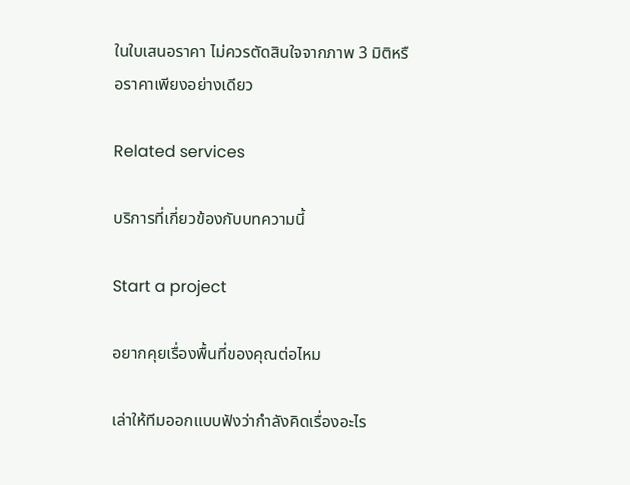ในใบเสนอราคา ไม่ควรตัดสินใจจากภาพ 3 มิติหรือราคาเพียงอย่างเดียว

Related services

บริการที่เกี่ยวข้องกับบทความนี้

Start a project

อยากคุยเรื่องพื้นที่ของคุณต่อไหม

เล่าให้ทีมออกแบบฟังว่ากำลังคิดเรื่องอะไร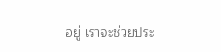อยู่ เราจะช่วยประ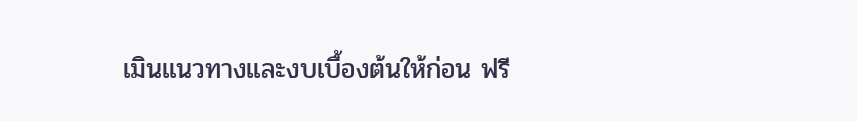เมินแนวทางและงบเบื้องต้นให้ก่อน ฟรี